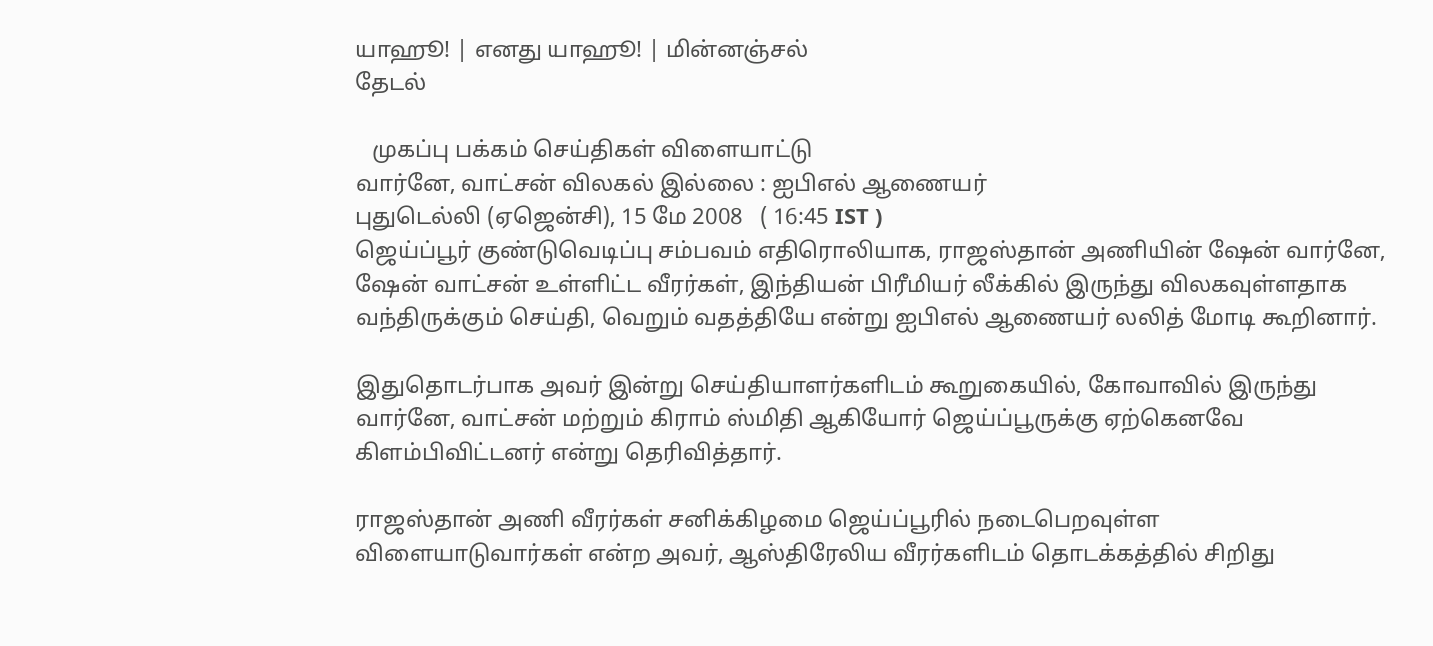யாஹூ! | எனது யாஹூ! | மின்னஞ்சல்
தேடல்

   முகப்பு பக்கம் செய்திகள் விளையாட்டு
வார்னே, வாட்சன் விலகல் இல்லை : ஐபிஎல் ஆணையர்
புதுடெல்லி (ஏஜென்சி), 15 மே 2008   ( 16:45 IST )
ஜெய்ப்பூர் குண்டுவெடிப்பு சம்பவம் எதிரொலியாக, ராஜஸ்தான் அணியின் ஷேன் வார்னே, ஷேன் வாட்சன் உள்ளிட்ட வீரர்கள், இந்தியன் பிரீமியர் லீக்கில் இருந்து விலகவுள்ளதாக வந்திருக்கும் செய்தி, வெறும் வதத்தியே என்று ஐபிஎல் ஆணையர் லலித் மோடி கூறினார்.

இதுதொடர்பாக அவர் இன்று செய்தியாளர்களிடம் கூறுகையில், கோவாவில் இருந்து வார்னே, வாட்சன் மற்றும் கிராம் ஸ்மிதி ஆகியோர் ஜெய்ப்பூருக்கு ஏற்கெனவே கிளம்பிவிட்டனர் என்று தெரிவித்தார்.

ராஜஸ்தான் அணி வீரர்கள் சனிக்கிழமை ஜெய்ப்பூரில் நடைபெறவுள்ள விளையாடுவார்கள் என்ற அவர், ஆஸ்திரேலிய வீரர்களிடம் தொடக்கத்தில் சிறிது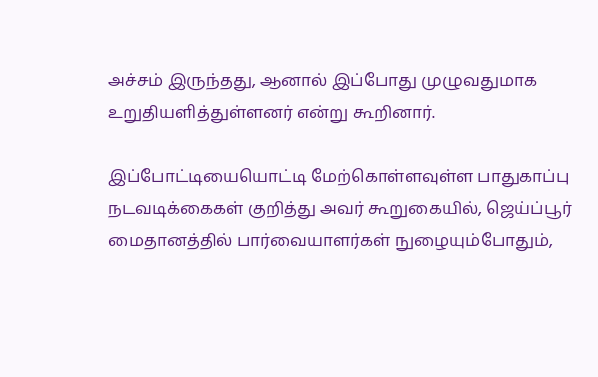அச்சம் இருந்தது, ஆனால் இப்போது முழுவதுமாக உறுதியளித்துள்ளனர் என்று கூறினார்.

இப்போட்டியையொட்டி மேற்கொள்ளவுள்ள பாதுகாப்பு நடவடிக்கைகள் குறித்து அவர் கூறுகையில், ஜெய்ப்பூர் மைதானத்தில் பார்வையாளர்கள் நுழையும்போதும்,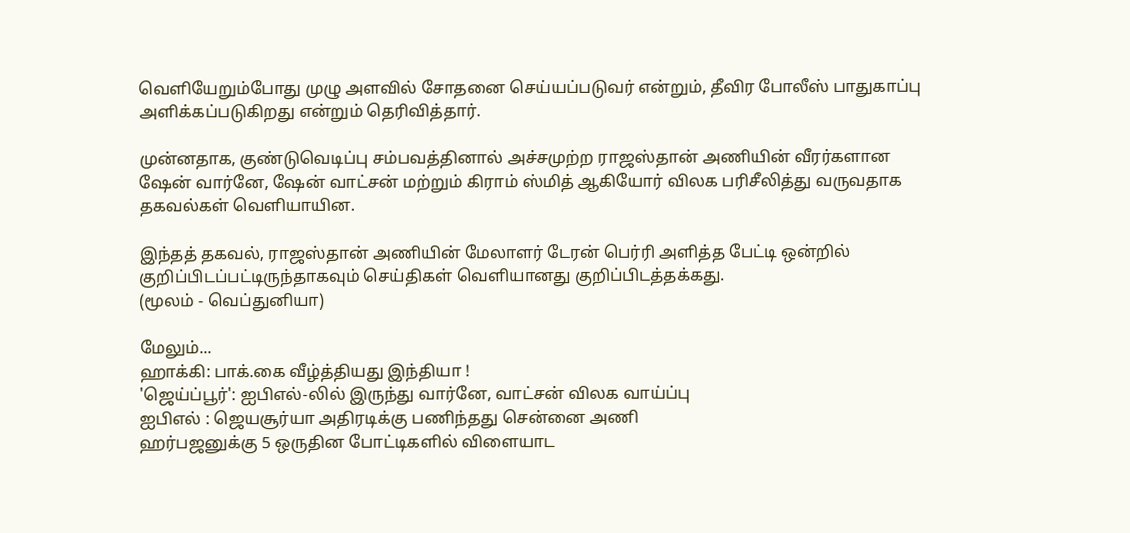வெளியேறும்போது முழு அளவில் சோதனை செய்யப்படுவர் என்றும், தீவிர போலீஸ் பாதுகாப்பு அளிக்கப்படுகிறது என்றும் தெரிவித்தார்.

முன்னதாக, குண்டுவெடிப்பு சம்பவத்தினால் அச்சமுற்ற ராஜஸ்தான் அணியின் வீரர்களான ஷேன் வார்னே, ஷேன் வாட்சன் மற்றும் கிராம் ஸ்மித் ஆகியோர் விலக பரிசீலித்து வருவதாக தகவல்கள் வெளியாயின.

இந்தத் தகவல், ராஜஸ்தான் அணியின் மேலாளர் டேரன் பெர்ரி அளித்த பேட்டி ஒன்றில் குறிப்பிடப்பட்டிருந்தாகவும் செய்திகள் வெளியானது குறிப்பிடத்தக்கது.
(மூலம் - வெப்துனியா)

மேலும்...
ஹாக்கி: பாக்.கை வீழ்த்தியது இந்தியா !
'ஜெய்ப்பூர்': ஐபிஎல்-லில் இருந்து வார்னே, வாட்சன் விலக வாய்ப்பு
ஐபிஎல் : ஜெயசூர்யா அதிரடிக்கு பணிந்தது சென்னை அணி
ஹர்பஜனுக்கு 5 ஒருதின போட்டிகளில் விளையாட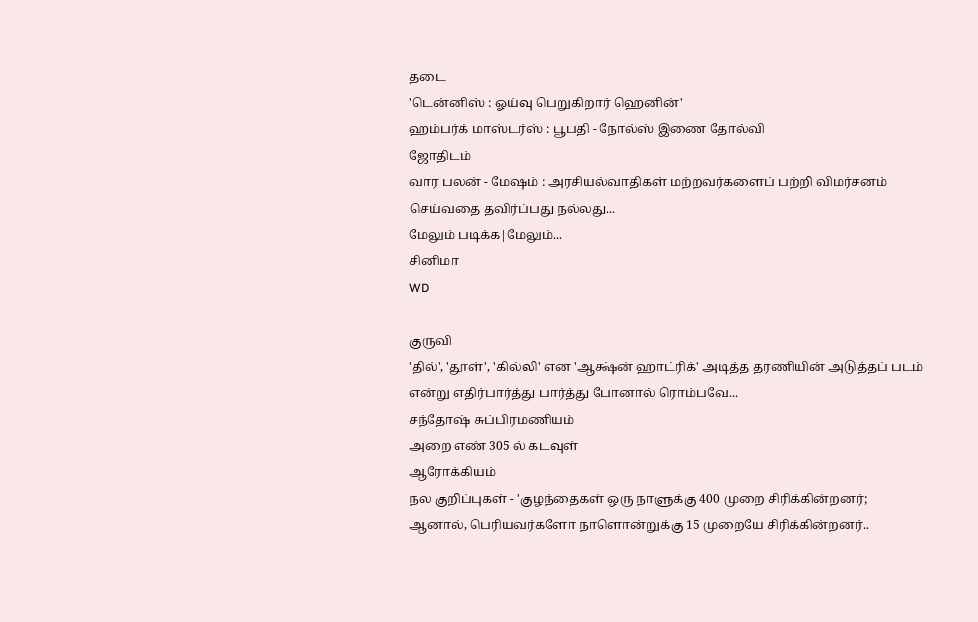தடை
'டென்னிஸ் : ஓய்வு பெறுகிறார் ஹெனின்'
ஹம்பர்க் மாஸ்டர்ஸ் : பூபதி - நோல்ஸ் இணை தோல்வி
ஜோதிடம்
வார பலன் - மேஷம் : அரசியல்வாதிகள் மற்றவர்களைப் பற்றி விமர்சனம் செய்வதை தவிர்ப்பது நல்லது...
மேலும் படிக்க|மேலும்...
சினிமா
WD

குருவி
'தில்', 'தூள்', 'கில்லி' என 'ஆக்ஷ்ன் ஹாட்ரிக்' அடித்த தரணியின் அடுத்தப் படம் என்று எதிர்பார்த்து பார்த்து போனால் ரொம்பவே...
சந்தோஷ் சுப்பிரமணியம்
அறை எண் 305 ல் கடவுள்
ஆரோக்கியம்
நல குறிப்புகள் - 'குழந்தைகள் ஒரு நாளுக்கு 400 முறை சிரிக்கின்றனர்; ஆனால், பெரியவர்களோ நாளொன்றுக்கு 15 முறையே சிரிக்கின்றனர்..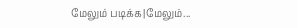மேலும் படிக்க|மேலும்...